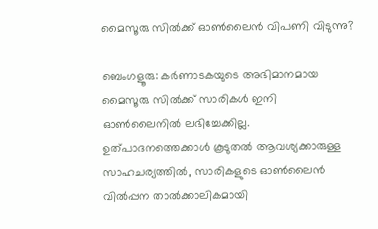മൈസൂരു സിൽക്ക് ഓൺലൈൻ വിപണി വിടുന്നു?

ബെംഗളൂരു: കർണാടകയുടെ അഭിമാനമായ മൈസൂരു സിൽക്ക് സാരികൾ ഇനി ഓൺലൈനിൽ ലഭിച്ചേക്കില്ല. ഉത്പാദനത്തെക്കാൾ കൂടുതൽ ആവശ്യക്കാരുള്ള സാഹചര്യത്തിൽ, സാരികളുടെ ഓൺലൈൻ വിൽപ്പന താൽക്കാലികമായി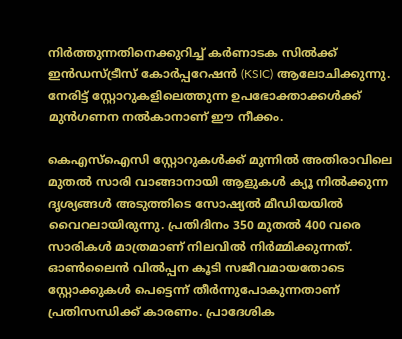നിർത്തുന്നതിനെക്കുറിച്ച് കർണാടക സിൽക്ക് ഇൻഡസ്ട്രീസ് കോർപ്പറേഷൻ (KSIC) ആലോചിക്കുന്നു. നേരിട്ട് സ്റ്റോറുകളിലെത്തുന്ന ഉപഭോക്താക്കൾക്ക് മുൻഗണന നൽകാനാണ് ഈ നീക്കം.

കെഎസ്ഐസി സ്റ്റോറുകൾക്ക് മുന്നിൽ അതിരാവിലെ മുതൽ സാരി വാങ്ങാനായി ആളുകൾ ക്യൂ നിൽക്കുന്ന ദൃശ്യങ്ങൾ അടുത്തിടെ സോഷ്യൽ മീഡിയയിൽ വൈറലായിരുന്നു. പ്രതിദിനം 350 മുതൽ 400 വരെ സാരികൾ മാത്രമാണ് നിലവിൽ നിർമ്മിക്കുന്നത്. ഓൺലൈൻ വിൽപ്പന കൂടി സജീവമായതോടെ സ്റ്റോക്കുകൾ പെട്ടെന്ന് തീർന്നുപോകുന്നതാണ് പ്രതിസന്ധിക്ക് കാരണം. പ്രാദേശിക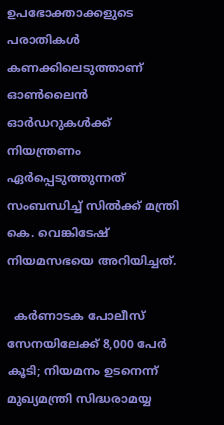ഉപഭോക്താക്കളുടെ പരാതികൾ കണക്കിലെടുത്താണ് ഓൺലൈൻ ഓർഡറുകൾക്ക് നിയന്ത്രണം ഏർപ്പെടുത്തുന്നത് സംബന്ധിച്ച് സിൽക്ക് മന്ത്രി കെ. വെങ്കിടേഷ് നിയമസഭയെ അറിയിച്ചത്.

  കർണാടക പോലീസ് സേനയിലേക്ക് 8,000 പേർ കൂടി; നിയമനം ഉടനെന്ന് മുഖ്യമന്ത്രി സിദ്ധരാമയ്യ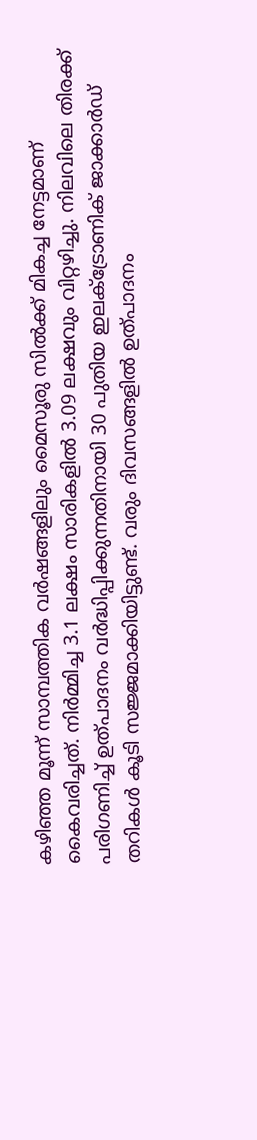കഴിഞ്ഞ മൂന്ന് സാമ്പത്തിക വർഷങ്ങളിലും മൈസൂരു സിൽക്ക് മികച്ച നേട്ടമാണ് കൈവരിച്ചത്. നിർമ്മിച്ച 3.1 ലക്ഷം സാരികളിൽ 3.09 ലക്ഷവും വിറ്റഴിച്ചു. നിലവിലെ തിരക്ക് പരിഗണിച്ച് ഉത്പാദനം വർദ്ധിപ്പിക്കുന്നതിനായി 30 പുതിയ ഇലക്ട്രോണിക് ജാക്കാർഡ് തറികൾ കൂടി സജ്ജമാക്കിയിട്ടുണ്ട്. വരും ദിവസങ്ങളിൽ ഉത്പാദനം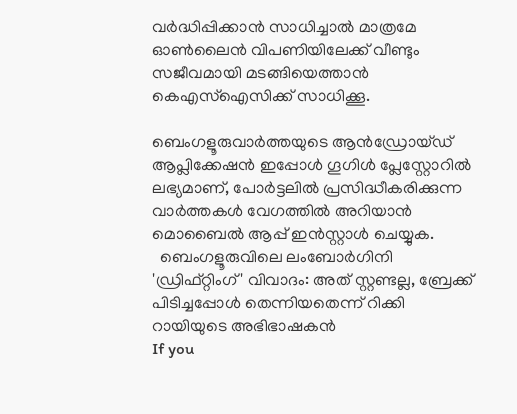വർദ്ധിപ്പിക്കാൻ സാധിച്ചാൽ മാത്രമേ ഓൺലൈൻ വിപണിയിലേക്ക് വീണ്ടും സജീവമായി മടങ്ങിയെത്താൻ കെഎസ്ഐസിക്ക് സാധിക്കൂ.

ബെംഗളൂരുവാർത്തയുടെ ആൻഡ്രോയ്ഡ് ആപ്ലിക്കേഷൻ ഇപ്പോൾ ഗൂഗിൾ പ്ലേസ്റ്റോറിൽ ലഭ്യമാണ്, പോർട്ടലിൽ പ്രസിദ്ധീകരിക്കുന്ന വാർത്തകൾ വേഗത്തിൽ അറിയാൻ മൊബൈൽ ആപ്പ് ഇൻസ്റ്റാൾ ചെയ്യുക.
  ബെംഗളൂരുവിലെ ലംബോർഗിനി 'ഡ്രിഫ്റ്റിംഗ്' വിവാദം: അത് സ്റ്റണ്ടല്ല, ബ്രേക്ക് പിടിച്ചപ്പോൾ തെന്നിയതെന്ന് റിക്കി റായിയുടെ അഭിഭാഷകൻ
If you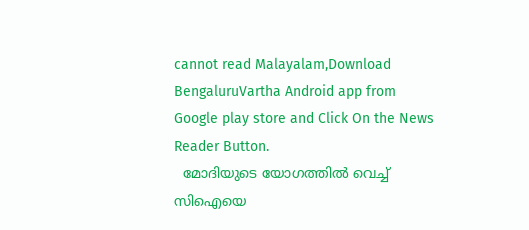cannot read Malayalam,Download BengaluruVartha Android app from Google play store and Click On the News Reader Button.
  മോദിയുടെ യോഗത്തില്‍ വെച്ച് സിഐയെ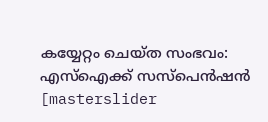കയ്യേറ്റം ചെയ്ത സംഭവം: എസ്‌ഐക്ക് സസ്‌പെന്‍ഷന്‍
[masterslider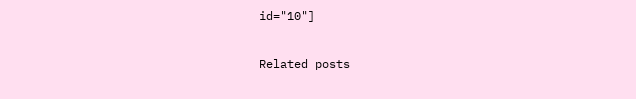id="10"]

Related posts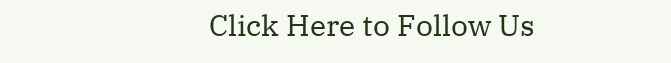Click Here to Follow Us